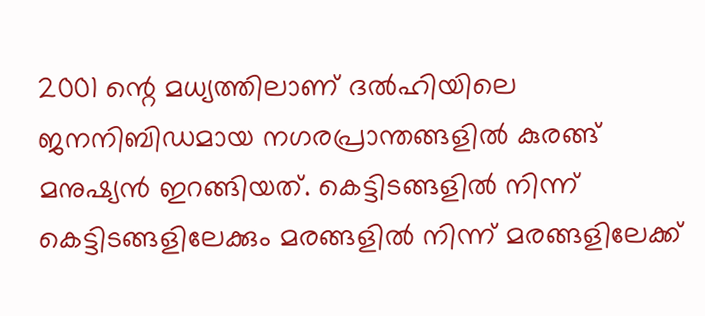2001 ന്റെ മധ്യത്തിലാണ് ദൽഹിയിലെ ജനനിബിഡമായ നഗരപ്രാന്തങ്ങളിൽ കുരങ്ങ് മനുഷ്യൻ ഇറങ്ങിയത്. കെട്ടിടങ്ങളിൽ നിന്ന് കെട്ടിടങ്ങളിലേക്കും മരങ്ങളിൽ നിന്ന് മരങ്ങളിലേക്ക്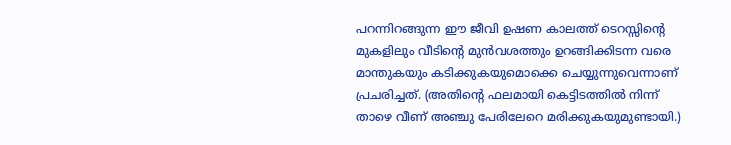പറന്നിറങ്ങുന്ന ഈ ജീവി ഉഷണ കാലത്ത് ടെറസ്സിന്റെ മുകളിലും വീടിന്റെ മുൻവശത്തും ഉറങ്ങിക്കിടന്ന വരെ മാന്തുകയും കടിക്കുകയുമൊക്കെ ചെയ്യുന്നുവെന്നാണ് പ്രചരിച്ചത്. (അതിന്റെ ഫലമായി കെട്ടിടത്തിൽ നിന്ന് താഴെ വീണ് അഞ്ചു പേരിലേറെ മരിക്കുകയുമുണ്ടായി.)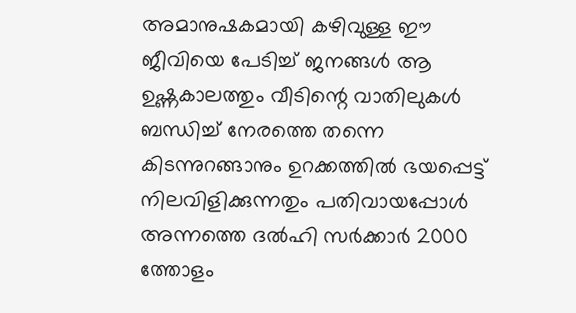അമാനുഷകമായി കഴിവുള്ള ഈ ജീവിയെ പേടിച്ച് ജനങ്ങൾ ആ ഉഷ്ണകാലത്തും വീടിന്റെ വാതിലുകൾ ബന്ധിച്ച് നേരത്തെ തന്നെ കിടന്നുറങ്ങാനും ഉറക്കത്തിൽ ഭയപ്പെട്ട് നിലവിളിക്കുന്നതും പതിവായപ്പോൾ അന്നത്തെ ദൽഹി സർക്കാർ 2000 ത്തോളം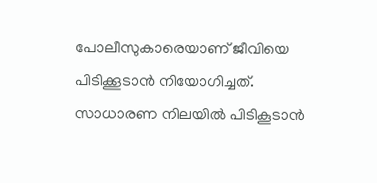പോലീസുകാരെയാണ് ജീവിയെ പിടിക്കൂടാൻ നിയോഗിച്ചത്.
സാധാരണ നിലയിൽ പിടികൂടാൻ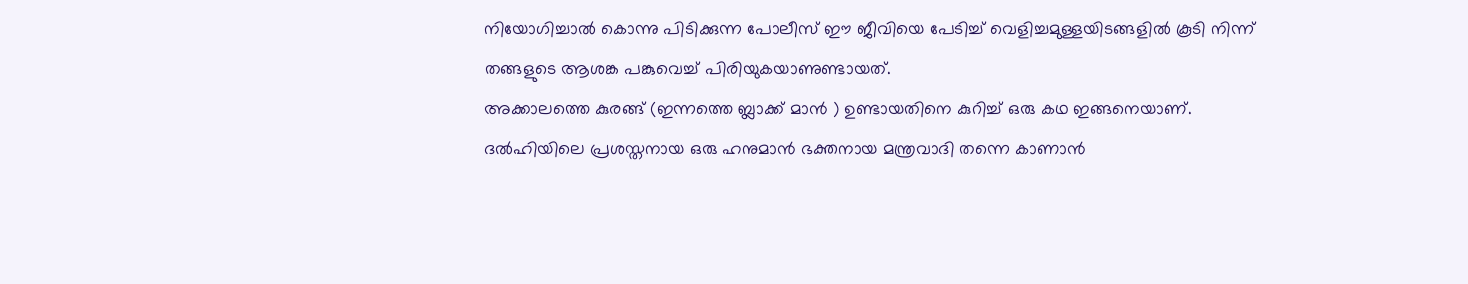നിയോഗിച്ചാൽ കൊന്നു പിടിക്കുന്ന പോലീസ് ഈ ജീവിയെ പേടിച്ച് വെളിച്ചമുള്ളയിടങ്ങളിൽ കൂടി നിന്ന് തങ്ങളുടെ ആശങ്ക പങ്കുവെച്ച് പിരിയുകയാണുണ്ടായത്.
അക്കാലത്തെ കുരങ്ങ് (ഇന്നത്തെ ബ്ലാക്ക് മാൻ ) ഉണ്ടായതിനെ കുറിച്ച് ഒരു കഥ ഇങ്ങനെയാണ്.
ദൽഹിയിലെ പ്രശസ്തനായ ഒരു ഹനുമാൻ ഭക്തനായ മന്ത്രവാദി തന്നെ കാണാൻ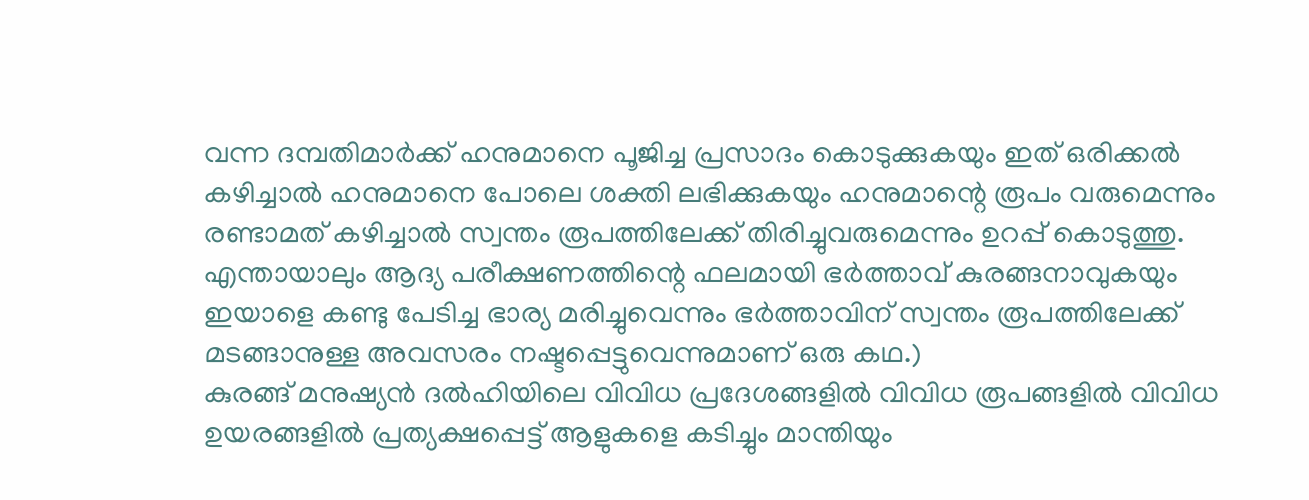വന്ന ദമ്പതിമാർക്ക് ഹനുമാനെ പൂജിച്ച പ്രസാദം കൊടുക്കുകയും ഇത് ഒരിക്കൽ കഴിച്ചാൽ ഹനുമാനെ പോലെ ശക്തി ലഭിക്കുകയും ഹനുമാന്റെ രൂപം വരുമെന്നും രണ്ടാമത് കഴിച്ചാൽ സ്വന്തം രൂപത്തിലേക്ക് തിരിച്ചുവരുമെന്നും ഉറപ്പ് കൊടുത്തു. എന്തായാലും ആദ്യ പരീക്ഷണത്തിന്റെ ഫലമായി ഭർത്താവ് കുരങ്ങനാവുകയും ഇയാളെ കണ്ടു പേടിച്ച ഭാര്യ മരിച്ചുവെന്നും ഭർത്താവിന് സ്വന്തം രൂപത്തിലേക്ക് മടങ്ങാനുള്ള അവസരം നഷ്ടപ്പെട്ടുവെന്നുമാണ് ഒരു കഥ.)
കുരങ്ങ് മനുഷ്യൻ ദൽഹിയിലെ വിവിധ പ്രദേശങ്ങളിൽ വിവിധ രൂപങ്ങളിൽ വിവിധ ഉയരങ്ങളിൽ പ്രത്യക്ഷപ്പെട്ട് ആളുകളെ കടിച്ചും മാന്തിയും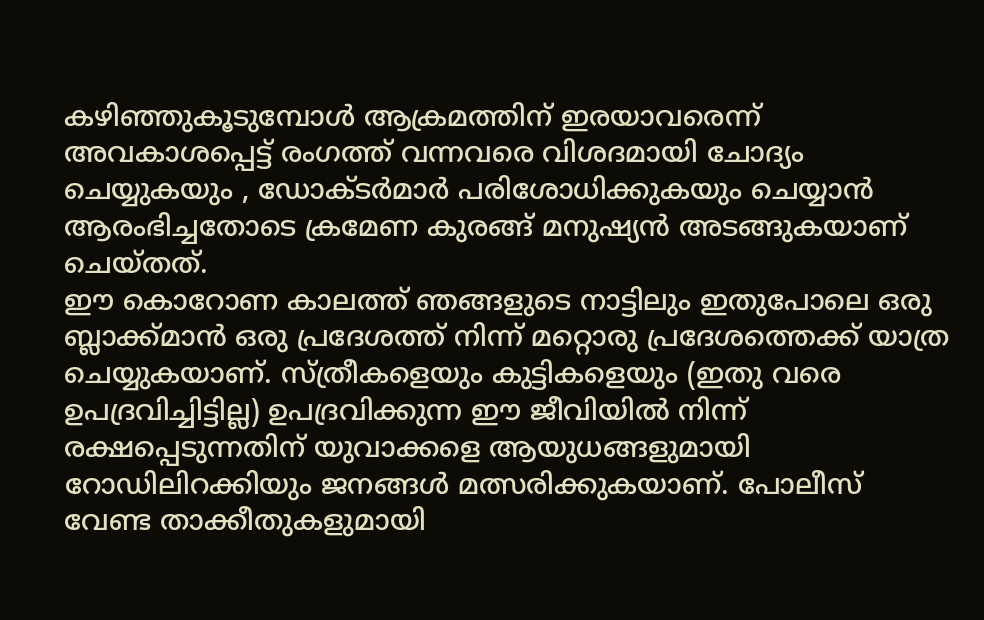കഴിഞ്ഞുകൂടുമ്പോൾ ആക്രമത്തിന് ഇരയാവരെന്ന് അവകാശപ്പെട്ട് രംഗത്ത് വന്നവരെ വിശദമായി ചോദ്യം ചെയ്യുകയും , ഡോക്ടർമാർ പരിശോധിക്കുകയും ചെയ്യാൻ ആരംഭിച്ചതോടെ ക്രമേണ കുരങ്ങ് മനുഷ്യൻ അടങ്ങുകയാണ് ചെയ്തത്.
ഈ കൊറോണ കാലത്ത് ഞങ്ങളുടെ നാട്ടിലും ഇതുപോലെ ഒരു ബ്ലാക്ക്മാൻ ഒരു പ്രദേശത്ത് നിന്ന് മറ്റൊരു പ്രദേശത്തെക്ക് യാത്ര ചെയ്യുകയാണ്. സ്ത്രീകളെയും കുട്ടികളെയും (ഇതു വരെ ഉപദ്രവിച്ചിട്ടില്ല) ഉപദ്രവിക്കുന്ന ഈ ജീവിയിൽ നിന്ന് രക്ഷപ്പെടുന്നതിന് യുവാക്കളെ ആയുധങ്ങളുമായി റോഡിലിറക്കിയും ജനങ്ങൾ മത്സരിക്കുകയാണ്. പോലീസ് വേണ്ട താക്കീതുകളുമായി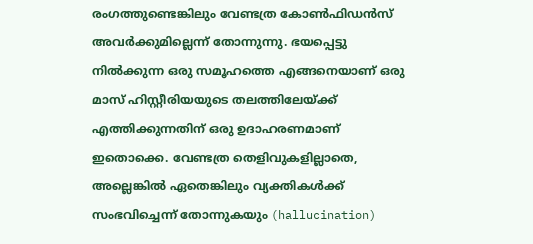രംഗത്തുണ്ടെങ്കിലും വേണ്ടത്ര കോൺഫിഡൻസ് അവർക്കുമില്ലെന്ന് തോന്നുന്നു. ഭയപ്പെട്ടു നിൽക്കുന്ന ഒരു സമൂഹത്തെ എങ്ങനെയാണ് ഒരു മാസ് ഹിസ്റ്റീരിയയുടെ തലത്തിലേയ്ക്ക് എത്തിക്കുന്നതിന് ഒരു ഉദാഹരണമാണ് ഇതൊക്കെ. വേണ്ടത്ര തെളിവുകളില്ലാതെ, അല്ലെങ്കിൽ ഏതെങ്കിലും വ്യക്തികൾക്ക് സംഭവിച്ചെന്ന് തോന്നുകയും (hallucination)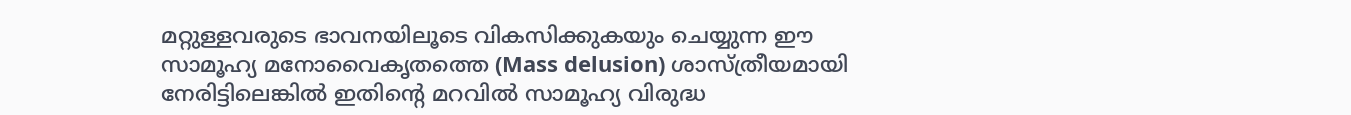മറ്റുള്ളവരുടെ ഭാവനയിലൂടെ വികസിക്കുകയും ചെയ്യുന്ന ഈ സാമൂഹ്യ മനോവൈകൃതത്തെ (Mass delusion) ശാസ്ത്രീയമായി നേരിട്ടിലെങ്കിൽ ഇതിന്റെ മറവിൽ സാമൂഹ്യ വിരുദ്ധ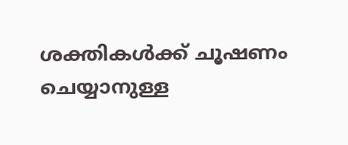ശക്തികൾക്ക് ചൂഷണം ചെയ്യാനുള്ള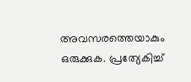അവസരത്തെയാകും ഒരുക്കുക. പ്രത്യേകിച്ച്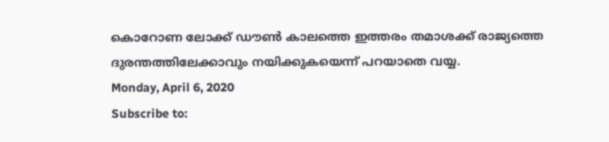കൊറോണ ലോക്ക് ഡൗൺ കാലത്തെ ഇത്തരം തമാശക്ക് രാജ്യത്തെ ദുരന്തത്തിലേക്കാവും നയിക്കുകയെന്ന് പറയാതെ വയ്യ.
Monday, April 6, 2020
Subscribe to: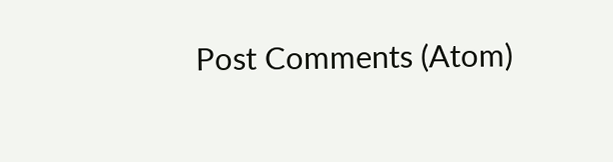Post Comments (Atom)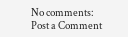No comments:
Post a Comment